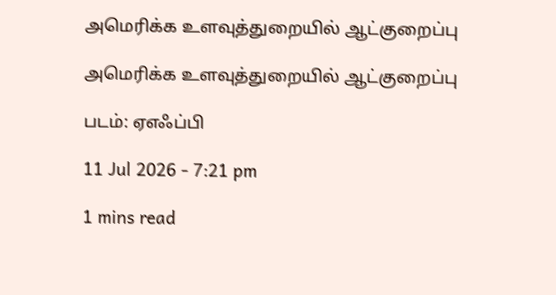அமெரிக்க உளவுத்துறையில் ஆட்குறைப்பு

அமெரிக்க உளவுத்துறையில் ஆட்குறைப்பு

படம்: ஏஎஃப்பி

11 Jul 2026 - 7:21 pm

1 mins read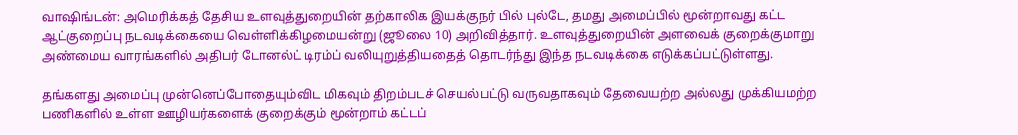வாஷிங்டன்: அமெரிக்கத் தேசிய உளவுத்துறையின் தற்காலிக இயக்குநர் பில் புல்டே, தமது அமைப்பில் மூன்றாவது கட்ட ஆட்குறைப்பு நடவடிக்கையை வெள்ளிக்கிழமையன்று (ஜூலை 10) அறிவித்தார். உளவுத்துறையின் அளவைக் குறைக்குமாறு அண்மைய வாரங்களில் அதிபர் டோனல்ட் டிரம்ப் வலியுறுத்தியதைத் தொடர்ந்து இந்த நடவடிக்கை எடுக்கப்பட்டுள்ளது.

தங்களது அமைப்பு முன்னெப்போதையும்விட மிகவும் திறம்படச் செயல்பட்டு வருவதாகவும் தேவையற்ற அல்லது முக்கியமற்ற பணிகளில் உள்ள ஊழியர்களைக் குறைக்கும் மூன்றாம் கட்டப்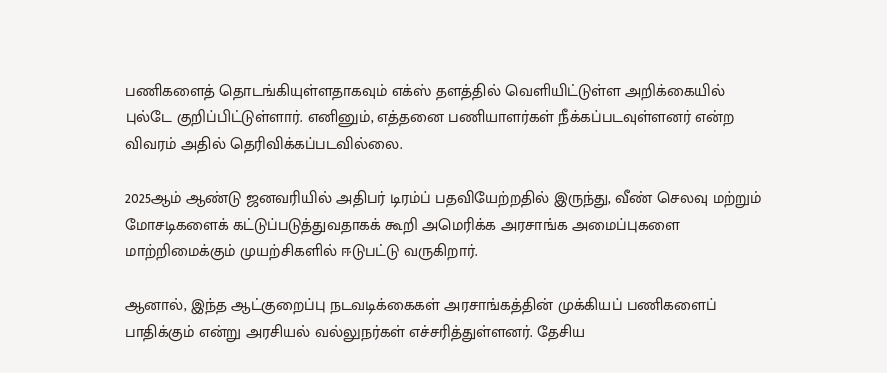பணிகளைத் தொடங்கியுள்ளதாகவும் எக்ஸ் தளத்தில் வெளியிட்டுள்ள அறிக்கையில் புல்டே குறிப்பிட்டுள்ளார். எனினும், எத்தனை பணியாளர்கள் நீக்கப்படவுள்ளனர் என்ற விவரம் அதில் தெரிவிக்கப்படவில்லை.

2025ஆம் ஆண்டு ஜனவரியில் அதிபர் டிரம்ப் பதவியேற்றதில் இருந்து, வீண் செலவு மற்றும் மோசடிகளைக் கட்டுப்படுத்துவதாகக் கூறி அமெரிக்க அரசாங்க அமைப்புகளை மாற்றிமைக்கும் முயற்சிகளில் ஈடுபட்டு வருகிறார்.

ஆனால், இந்த ஆட்குறைப்பு நடவடிக்கைகள் அரசாங்கத்தின் முக்கியப் பணிகளைப் பாதிக்கும் என்று அரசியல் வல்லுநர்கள் எச்சரித்துள்ளனர். தேசிய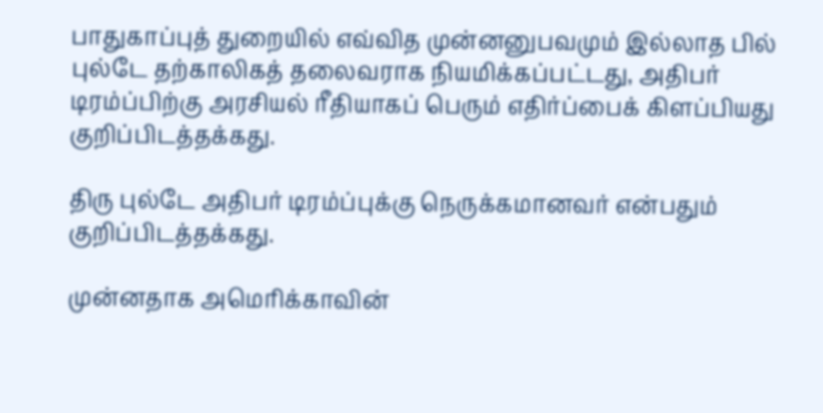பாதுகாப்புத் துறையில் எவ்வித முன்னனுபவமும் இல்லாத பில் புல்டே தற்காலிகத் தலைவராக நியமிக்கப்பட்டது, அதிபர் டிரம்ப்பிற்கு அரசியல் ரீதியாகப் பெரும் எதிர்ப்பைக் கிளப்பியது குறிப்பிடத்தக்கது.

திரு புல்டே அதிபர் டிரம்ப்புக்கு நெருக்கமானவர் என்பதும் குறிப்பிடத்தக்கது.

முன்னதாக அமெரிக்காவின்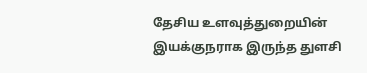தேசிய உளவுத்துறையின் இயக்குநராக இருந்த துளசி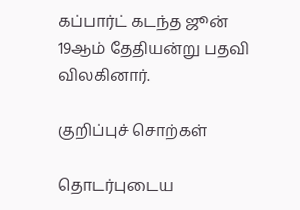கப்பார்ட் கடந்த ஜூன் 19ஆம் தேதியன்று பதவி விலகினார்.

குறிப்புச் சொற்கள்

தொடர்புடைய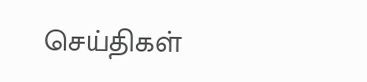செய்திகள்